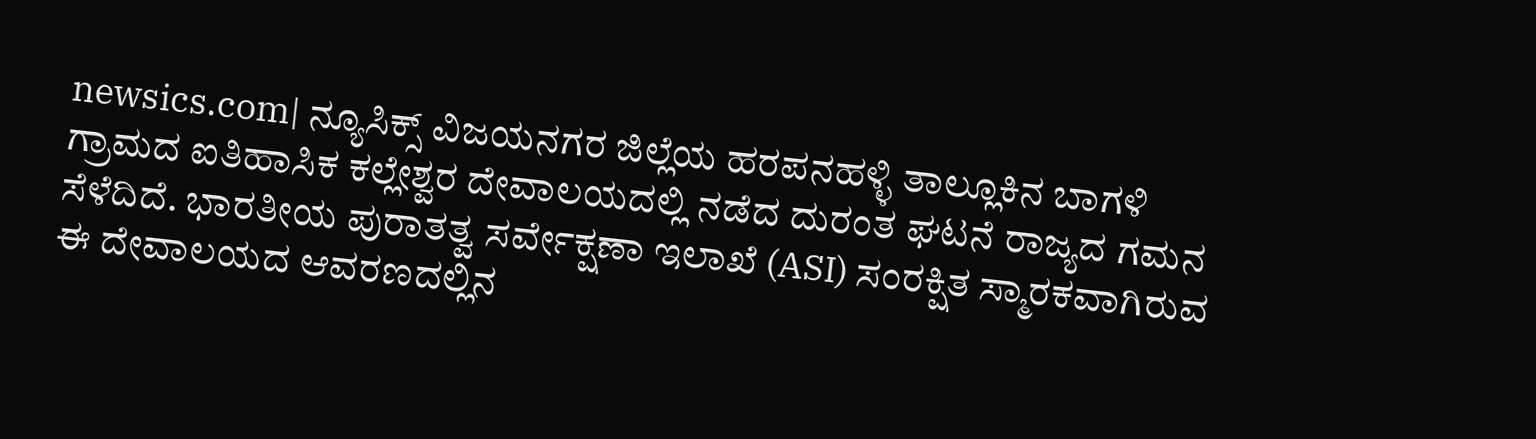newsics.com| ನ್ಯೂಸಿಕ್ಸ್ ವಿಜಯನಗರ ಜಿಲ್ಲೆಯ ಹರಪನಹಳ್ಳಿ ತಾಲ್ಲೂಕಿನ ಬಾಗಳಿ ಗ್ರಾಮದ ಐತಿಹಾಸಿಕ ಕಲ್ಲೇಶ್ವರ ದೇವಾಲಯದಲ್ಲಿ ನಡೆದ ದುರಂತ ಘಟನೆ ರಾಜ್ಯದ ಗಮನ ಸೆಳೆದಿದೆ. ಭಾರತೀಯ ಪುರಾತತ್ವ ಸರ್ವೇಕ್ಷಣಾ ಇಲಾಖೆ (ASI) ಸಂರಕ್ಷಿತ ಸ್ಮಾರಕವಾಗಿರುವ ಈ ದೇವಾಲಯದ ಆವರಣದಲ್ಲಿನ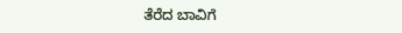ತೆರೆದ ಬಾವಿಗೆ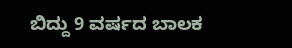ಬಿದ್ದು 9 ವರ್ಷದ ಬಾಲಕ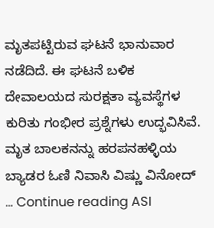ಮೃತಪಟ್ಟಿರುವ ಘಟನೆ ಭಾನುವಾರ ನಡೆದಿದೆ. ಈ ಘಟನೆ ಬಳಿಕ ದೇವಾಲಯದ ಸುರಕ್ಷತಾ ವ್ಯವಸ್ಥೆಗಳ ಕುರಿತು ಗಂಭೀರ ಪ್ರಶ್ನೆಗಳು ಉದ್ಭವಿಸಿವೆ. ಮೃತ ಬಾಲಕನನ್ನು ಹರಪನಹಳ್ಳಿಯ ಬ್ಯಾಡರ ಓಣಿ ನಿವಾಸಿ ವಿಷ್ಣು ವಿನೋದ್ … Continue reading ASI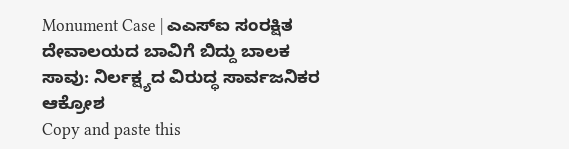Monument Case | ಎಎಸ್ಐ ಸಂರಕ್ಷಿತ ದೇವಾಲಯದ ಬಾವಿಗೆ ಬಿದ್ದು ಬಾಲಕ ಸಾವು: ನಿರ್ಲಕ್ಷ್ಯದ ವಿರುದ್ಧ ಸಾರ್ವಜನಿಕರ ಆಕ್ರೋಶ
Copy and paste this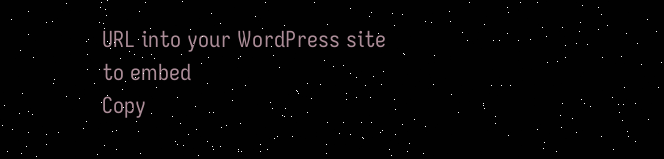URL into your WordPress site to embed
Copy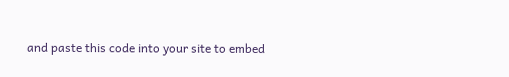and paste this code into your site to embed